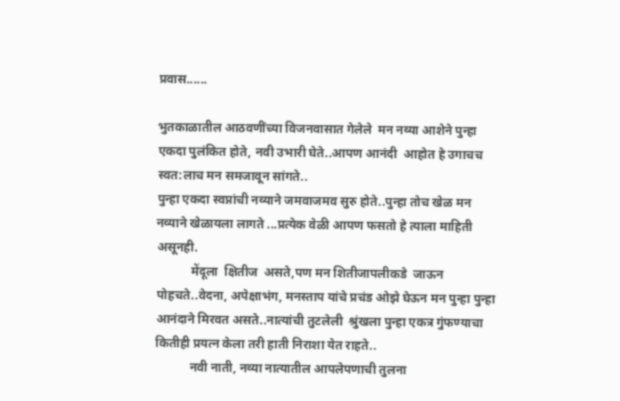प्रवास......

भुतकाळातील आठवणींच्या विजनवासात गेलेले  मन नव्या आशेने पुन्हा एकदा पुलंकित होते, नवी उभारी घेते..आपण आनंदी  आहोत हे उगाचच स्वत:लाच मन समजावून सांगते..
पुन्हा एकदा स्वप्नांची नव्याने जमवाजमव सुरु होते..पुन्हा तोच खेळ मन नव्याने खेळायला लागते ...प्रत्येक वेळी आपण फसतो हे त्याला माहिती असूनही.
           मेंदूला  क्षितीज  असते,पण मन शितीजापलीकडे  जाऊन पोहचते..वेदना, अपेक्षाभंग, मनस्ताप यांचे प्रचंड ओझे घेऊन मन पुन्हा पुन्हा आनंदाने मिरवत असते..नात्यांची तुटलेली  श्रुंखला पुन्हा एकत्र गुंफण्याचा कितीही प्रयत्न केला तरी हाती निराशा येत राहते..
           नवी नाती, नव्या नात्यातील आपलेपणाची तुलना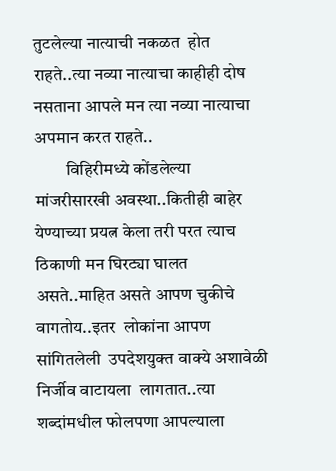तुटलेल्या नात्याची नकळत  होत राहते..त्या नव्या नात्याचा काहीही दोष नसताना आपले मन त्या नव्या नात्याचा अपमान करत राहते..
         विहिरीमध्ये कोंडलेल्या मांजरीसारखी अवस्था..कितीही बाहेर येण्याच्या प्रयत्न केला तरी परत त्याच ठिकाणी मन घिरट्या घालत असते..माहित असते आपण चुकीचे वागतोय..इतर  लोकांना आपण  सांगितलेली  उपदेशयुक्त वाक्ये अशावेळी निर्जीव वाटायला  लागतात..त्या  शब्दांमधील फोलपणा आपल्याला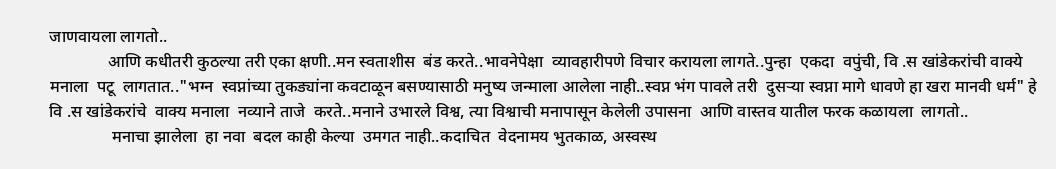जाणवायला लागतो..
              आणि कधीतरी कुठल्या तरी एका क्षणी..मन स्वताशीस  बंड करते..भावनेपेक्षा  व्यावहारीपणे विचार करायला लागते..पुन्हा  एकदा  वपुंची, वि .स खांडेकरांची वाक्ये मनाला  पटू  लागतात.."भग्न  स्वप्नांच्या तुकड्यांना कवटाळून बसण्यासाठी मनुष्य जन्माला आलेला नाही..स्वप्न भंग पावले तरी  दुसऱ्या स्वप्ना मागे धावणे हा खरा मानवी धर्म" हे  वि .स खांडेकरांचे  वाक्य मनाला  नव्याने ताजे  करते..मनाने उभारले विश्व, त्या विश्वाची मनापासून केलेली उपासना  आणि वास्तव यातील फरक कळायला  लागतो..
               मनाचा झालेला  हा नवा  बदल काही केल्या  उमगत नाही..कदाचित  वेदनामय भुतकाळ, अस्वस्थ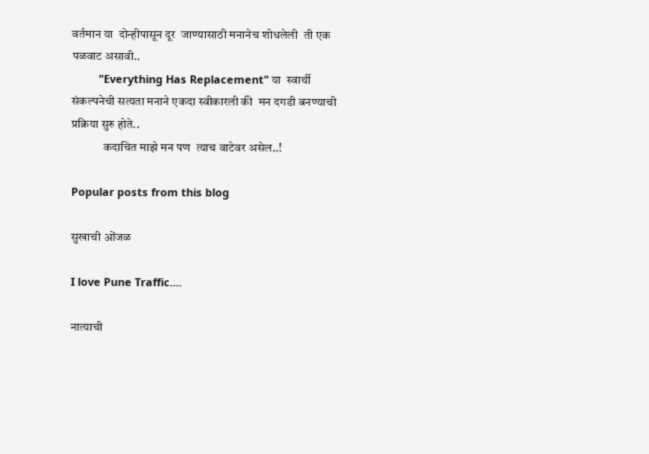वर्तमान या  दोन्हीपासून दूर  जाण्यासाठी मनानेच शोधलेली  ती एक पळवाट असावी..
         "Everything Has Replacement" या  स्वार्थी संकल्पनेची सत्यता मनाने एकदा स्वीकारली की  मन दगडी बनण्याची प्रक्रिया सुरु होते..
             कदाचित माझे मन पण  त्याच वाटेवर असेल..!

Popular posts from this blog

सुखाची ओंजळ

I love Pune Traffic....

नात्याची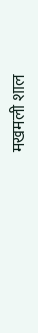मखमली शाल